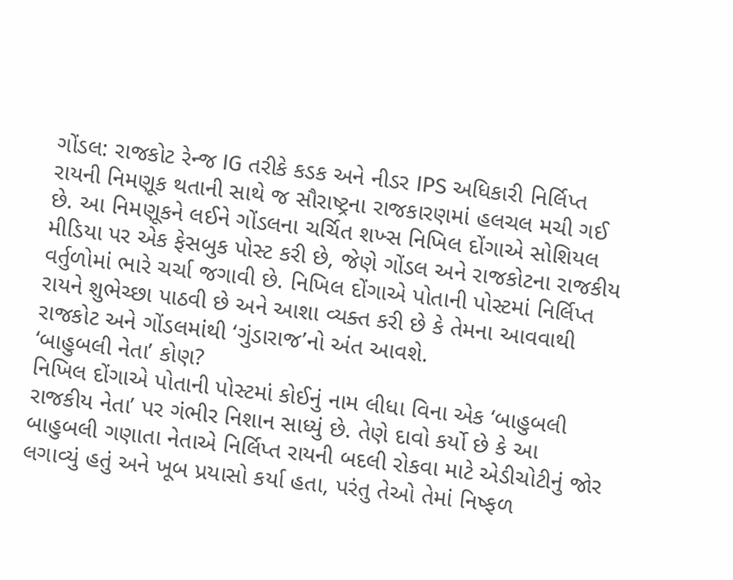ગોંડલ: રાજકોટ રેન્જ IG તરીકે કડક અને નીડર IPS અધિકારી નિર્લિપ્ત રાયની નિમણૂક થતાની સાથે જ સૌરાષ્ટ્રના રાજકારણમાં હલચલ મચી ગઈ છે. આ નિમણૂકને લઈને ગોંડલના ચર્ચિત શખ્સ નિખિલ દોંગાએ સોશિયલ મીડિયા પર એક ફેસબુક પોસ્ટ કરી છે, જેણે ગોંડલ અને રાજકોટના રાજકીય વર્તુળોમાં ભારે ચર્ચા જગાવી છે. નિખિલ દોંગાએ પોતાની પોસ્ટમાં નિર્લિપ્ત રાયને શુભેચ્છા પાઠવી છે અને આશા વ્યક્ત કરી છે કે તેમના આવવાથી રાજકોટ અને ગોંડલમાંથી ‘ગુંડારાજ’નો અંત આવશે.
‘બાહુબલી નેતા’ કોણ?
નિખિલ દોંગાએ પોતાની પોસ્ટમાં કોઈનું નામ લીધા વિના એક ‘બાહુબલી રાજકીય નેતા’ પર ગંભીર નિશાન સાધ્યું છે. તેણે દાવો કર્યો છે કે આ બાહુબલી ગણાતા નેતાએ નિર્લિપ્ત રાયની બદલી રોકવા માટે એડીચોટીનું જોર લગાવ્યું હતું અને ખૂબ પ્રયાસો કર્યા હતા, પરંતુ તેઓ તેમાં નિષ્ફળ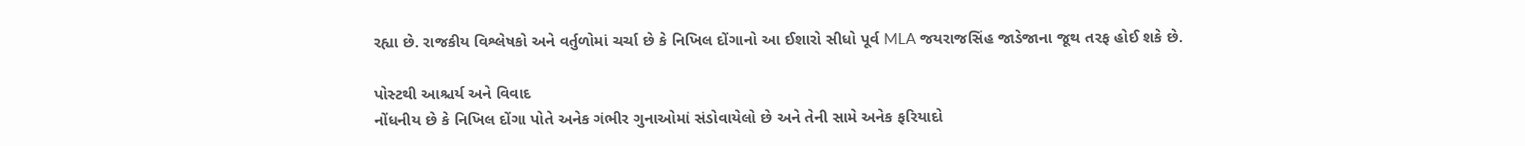રહ્યા છે. રાજકીય વિશ્લેષકો અને વર્તુળોમાં ચર્ચા છે કે નિખિલ દોંગાનો આ ઈશારો સીધો પૂર્વ MLA જયરાજસિંહ જાડેજાના જૂથ તરફ હોઈ શકે છે.

પોસ્ટથી આશ્ચર્ય અને વિવાદ
નોંધનીય છે કે નિખિલ દોંગા પોતે અનેક ગંભીર ગુનાઓમાં સંડોવાયેલો છે અને તેની સામે અનેક ફરિયાદો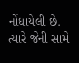નોંધાયેલી છે. ત્યારે જેની સામે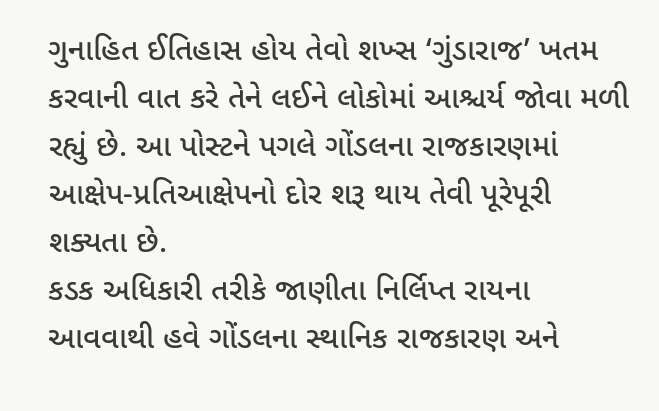ગુનાહિત ઈતિહાસ હોય તેવો શખ્સ ‘ગુંડારાજ’ ખતમ કરવાની વાત કરે તેને લઈને લોકોમાં આશ્ચર્ય જોવા મળી રહ્યું છે. આ પોસ્ટને પગલે ગોંડલના રાજકારણમાં આક્ષેપ-પ્રતિઆક્ષેપનો દોર શરૂ થાય તેવી પૂરેપૂરી શક્યતા છે.
કડક અધિકારી તરીકે જાણીતા નિર્લિપ્ત રાયના આવવાથી હવે ગોંડલના સ્થાનિક રાજકારણ અને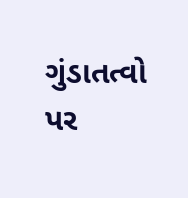ગુંડાતત્વો પર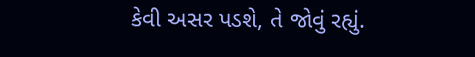કેવી અસર પડશે, તે જોવું રહ્યું.